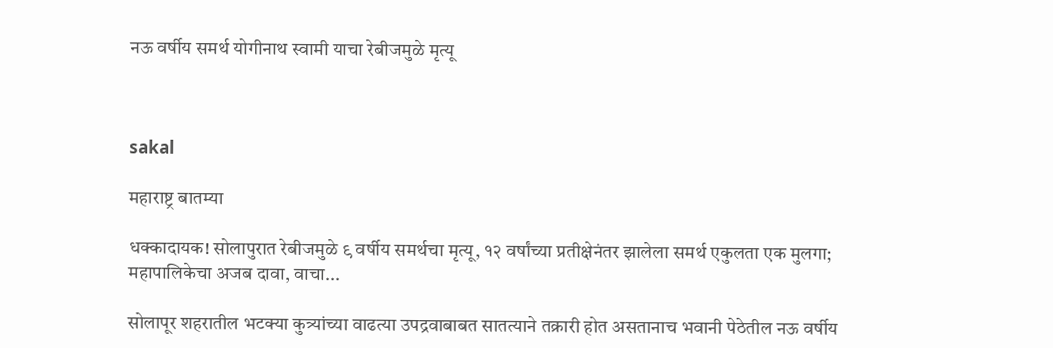नऊ वर्षीय समर्थ योगीनाथ स्वामी याचा रेबीजमुळे मृत्यू



sakal

महाराष्ट्र बातम्या

धक्कादायक! सोलापुरात रेबीजमुळे ९ वर्षीय समर्थचा मृत्यू, १२ वर्षांच्या प्रतीक्षेनंतर झालेला समर्थ एकुलता एक मुलगा; महापालिकेचा अजब दावा, वाचा...

सोलापूर शहरातील भटक्या कुत्र्यांच्या वाढत्या उपद्रवाबाबत सातत्याने तक्रारी होत असतानाच भवानी पेठेतील नऊ वर्षीय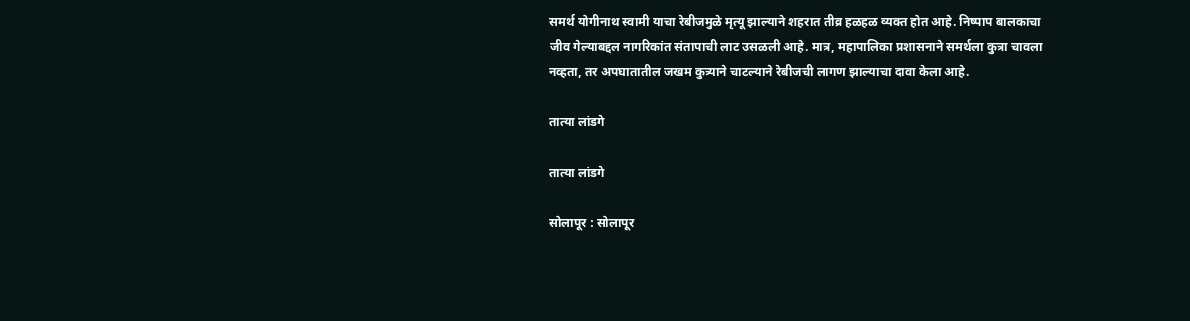समर्थ योगीनाथ स्वामी याचा रेबीजमुळे मृत्यू झाल्याने शहरात तीव्र हळहळ व्यक्त होत आहे. निष्पाप बालकाचा जीव गेल्याबद्दल नागरिकांत संतापाची लाट उसळली आहे. मात्र, महापालिका प्रशासनाने समर्थला कुत्रा चावला नव्हता, तर अपघातातील जखम कुत्र्याने चाटल्याने रेबीजची लागण झाल्याचा दावा केला आहे.

तात्या लांडगे

तात्या लांडगे

सोलापूर : सोलापूर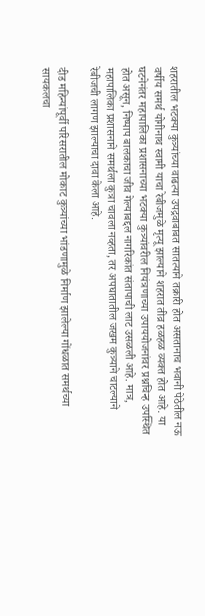शहरातील भटक्या कुत्र्यांच्या वाढत्या उपद्रवाबाबत सातत्याने तक्रारी होत असतानाच भवानी पेठेतील नऊ वर्षीय समर्थ योगीनाथ स्वामी याचा रेबीजमुळे मृत्यू झाल्याने शहरात तीव्र हळहळ व्यक्त होत आहे. या घटनेनंतर महापालिका प्रशासनाच्या भटक्या कुत्र्यांवरील नियंत्रणाच्या उपाययोजनांवर प्रश्नचिन्ह उपस्थित होत असून, निष्पाप बालकाचा जीव गेल्याबद्दल नागरिकांत संतापाची लाट उसळली आहे. मात्र, महापालिका प्रशासनाने समर्थला कुत्रा चावला नव्हता, तर अपघातातील जखम कुत्र्याने चाटल्याने रेबीजची लागण झाल्याचा दावा केला आहे.

दीड महिन्यांपूर्वी परिसरातील मोकाट कुत्र्यांच्या भांडणामुळे निर्माण झालेल्या गोंधळात समर्थच्या सायकलचा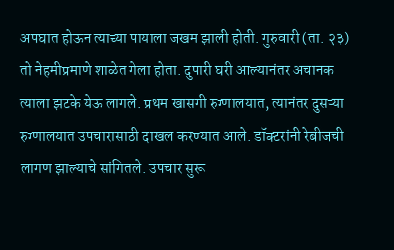अपघात होऊन त्याच्या पायाला जखम झाली होती. गुरुवारी (ता. २३) तो नेहमीप्रमाणे शाळेत गेला होता. दुपारी घरी आल्यानंतर अचानक त्याला झटके येऊ लागले. प्रथम खासगी रुग्णालयात, त्यानंतर दुसऱ्या रुग्णालयात उपचारासाठी दाखल करण्यात आले. डॉक्टरांनी रेबीजची लागण झाल्याचे सांगितले. उपचार सुरू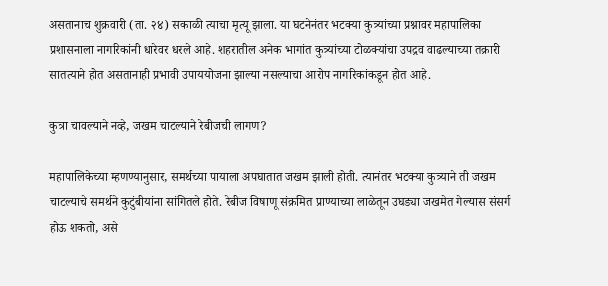असतानाच शुक्रवारी (ता. २४) सकाळी त्याचा मृत्यू झाला. या घटनेनंतर भटक्या कुत्र्यांच्या प्रश्नावर महापालिका प्रशासनाला नागरिकांनी धारेवर धरले आहे. शहरातील अनेक भागांत कुत्र्यांच्या टोळक्यांचा उपद्रव वाढल्याच्या तक्रारी सातत्याने होत असतानाही प्रभावी उपाययोजना झाल्या नसल्याचा आरोप नागरिकांकडून होत आहे.

कुत्रा चावल्याने नव्हे, जखम चाटल्याने रेबीजची लागण?

महापालिकेच्या म्हणण्यानुसार, समर्थच्या पायाला अपघातात जखम झाली होती. त्यानंतर भटक्या कुत्र्याने ती जखम चाटल्याचे समर्थने कुटुंबीयांना सांगितले होते. रेबीज विषाणू संक्रमित प्राण्याच्या लाळेतून उघड्या जखमेत गेल्यास संसर्ग होऊ शकतो, असे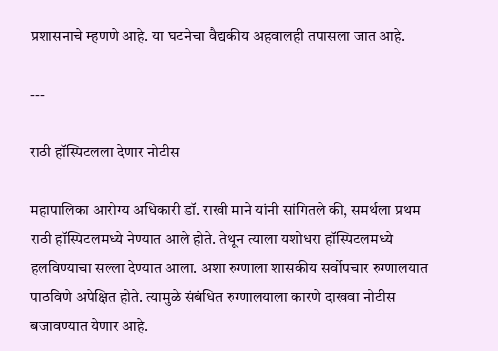प्रशासनाचे म्हणणे आहे. या घटनेचा वैद्यकीय अहवालही तपासला जात आहे.

---

राठी हॉस्पिटलला देणार नोटीस

महापालिका आरोग्य अधिकारी डॉ. राखी माने यांनी सांगितले की, समर्थला प्रथम राठी हॉस्पिटलमध्ये नेण्यात आले होते. तेथून त्याला यशोधरा हॉस्पिटलमध्ये हलविण्याचा सल्ला देण्यात आला. अशा रुग्णाला शासकीय सर्वोपचार रुग्णालयात पाठविणे अपेक्षित होते. त्यामुळे संबंधित रुग्णालयाला कारणे दाखवा नोटीस बजावण्यात येणार आहे.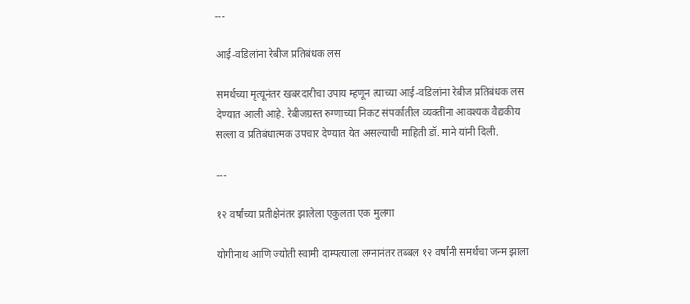---

आई-वडिलांना रेबीज प्रतिबंधक लस

समर्थच्या मृत्यूनंतर खबरदारीचा उपाय म्हणून त्याच्या आई-वडिलांना रेबीज प्रतिबंधक लस देण्यात आली आहे. रेबीजग्रस्त रुग्णाच्या निकट संपर्कातील व्यक्तींना आवश्यक वैद्यकीय सल्ला व प्रतिबंधात्मक उपचार देण्यात येत असल्याची माहिती डॉ. माने यांनी दिली.

---

१२ वर्षांच्या प्रतीक्षेनंतर झालेला एकुलता एक मुलगा

योगीनाथ आणि ज्योती स्वामी दाम्पत्याला लग्नानंतर तब्बल १२ वर्षांनी समर्थचा जन्म झाला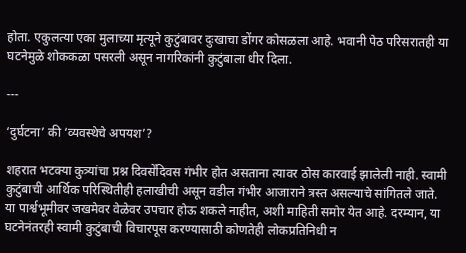होता. एकुलत्या एका मुलाच्या मृत्यूने कुटुंबावर दुःखाचा डोंगर कोसळला आहे. भवानी पेठ परिसरातही या घटनेमुळे शोककळा पसरली असून नागरिकांनी कुटुंबाला धीर दिला.

---

‘दुर्घटना’ की ‘व्यवस्थेचे अपयश’?

शहरात भटक्या कुत्र्यांचा प्रश्न दिवसेंदिवस गंभीर होत असताना त्यावर ठोस कारवाई झालेली नाही. स्वामी कुटुंबाची आर्थिक परिस्थितीही हलाखीची असून वडील गंभीर आजाराने त्रस्त असल्याचे सांगितले जाते. या पार्श्वभूमीवर जखमेवर वेळेवर उपचार होऊ शकले नाहीत, अशी माहिती समोर येत आहे. दरम्यान, या घटनेनंतरही स्वामी कुटुंबाची विचारपूस करण्यासाठी कोणतेही लोकप्रतिनिधी न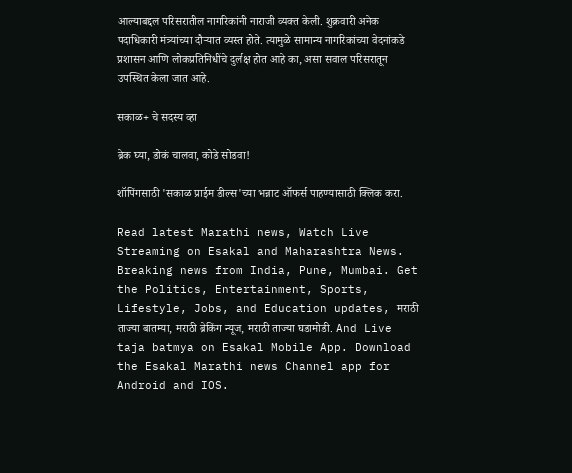आल्याबद्दल परिसरातील नागरिकांनी नाराजी व्यक्त केली. शुक्रवारी अनेक पदाधिकारी मंत्र्यांच्या दौऱ्यात व्यस्त होते. त्यामुळे सामान्य नागरिकांच्या वेदनांकडे प्रशासन आणि लोकप्रतिनिधींचे दुर्लक्ष होत आहे का, असा सवाल परिसरातून उपस्थित केला जात आहे.

सकाळ+ चे सदस्य व्हा

ब्रेक घ्या, डोकं चालवा, कोडे सोडवा!

शॉपिंगसाठी 'सकाळ प्राईम डील्स'च्या भन्नाट ऑफर्स पाहण्यासाठी क्लिक करा.

Read latest Marathi news, Watch Live Streaming on Esakal and Maharashtra News. Breaking news from India, Pune, Mumbai. Get the Politics, Entertainment, Sports, Lifestyle, Jobs, and Education updates, मराठी ताज्या बातम्या, मराठी ब्रेकिंग न्यूज, मराठी ताज्या घडामोडी. And Live taja batmya on Esakal Mobile App. Download the Esakal Marathi news Channel app for Android and IOS.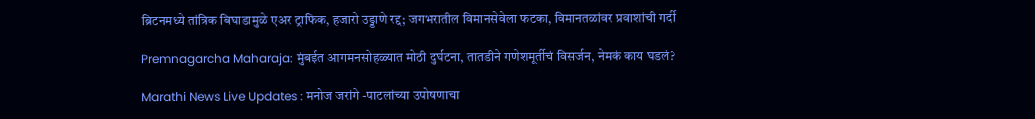ब्रिटनमध्ये तांत्रिक बिघाडामुळे एअर ट्राफिक, हजारो उड्डाणे रद्द; जगभरातील विमानसेवेला फटका, विमानतळांवर प्रवाशांची गर्दी

Premnagarcha Maharaja: मुंबईत आगमनसोहळ्यात मोठी दुर्घटना, तातडीने गणेशमूर्तीचं विसर्जन, नेमकं काय घडलं?

Marathi News Live Updates : मनोज जरांगे -पाटलांच्या उपोषणाचा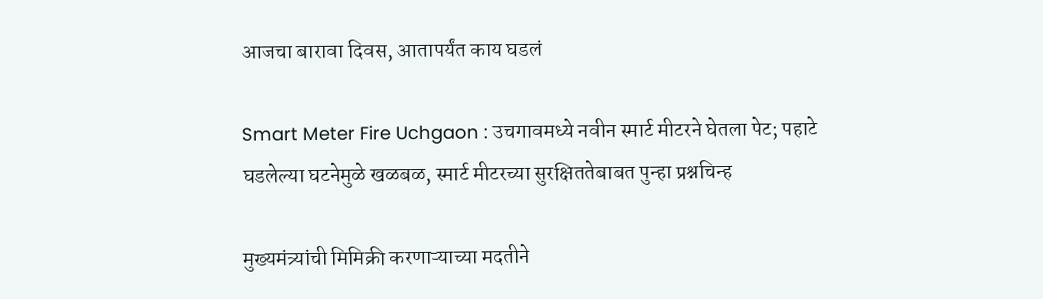आजचा बारावा दिवस, आतापर्यंत काय घडलं

Smart Meter Fire Uchgaon : उचगावमध्ये नवीन स्मार्ट मीटरने घेतला पेट; पहाटे घडलेल्या घटनेमुळे खळबळ, स्मार्ट मीटरच्या सुरक्षिततेबाबत पुन्हा प्रश्नचिन्ह

मुख्यमंत्र्यांची मिमिक्री करणाऱ्याच्या मदतीने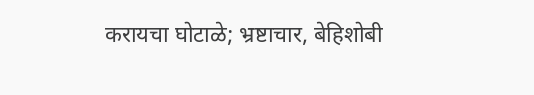करायचा घोटाळे; भ्रष्टाचार, बेहिशोबी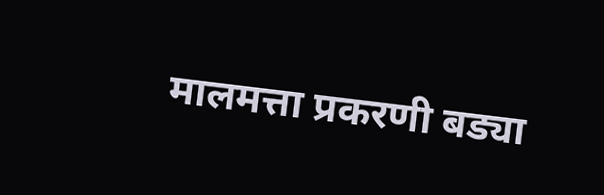मालमत्ता प्रकरणी बड्या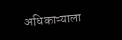अधिकाऱ्याला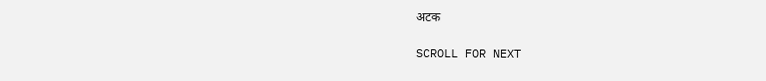अटक

SCROLL FOR NEXT